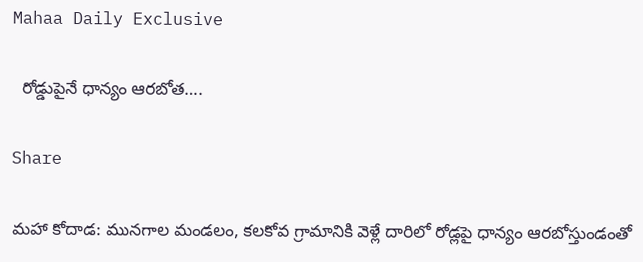Mahaa Daily Exclusive

  రోడ్డుపైనే ధాన్యం ఆరబోత….

Share

మహా కోదాడ: మునగాల మండలం, కలకోవ గ్రామానికి వెళ్లే దారిలో రోడ్లపై ధాన్యం ఆరబోస్తుండంతో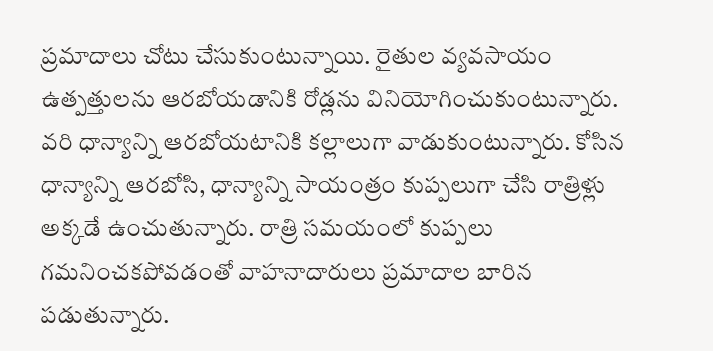ప్రమాదాలు చోటు చేసుకుంటున్నాయి. రైతుల వ్యవసాయం ఉత్పత్తులను ఆరబోయడానికి రోడ్లను వినియోగించుకుంటున్నారు. వరి ధాన్యాన్ని ఆరబోయటానికి కల్లాలుగా వాడుకుంటున్నారు. కోసిన ధాన్యాన్ని ఆరబోసి, ధాన్యాన్ని సాయంత్రం కుప్పలుగా చేసి రాత్రిళ్లు అక్కడే ఉంచుతున్నారు. రాత్రి సమయంలో కుప్పలు గమనించకపోవడంతో వాహనాదారులు ప్రమాదాల బారిన పడుతున్నారు.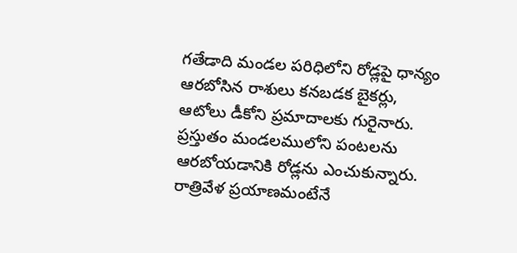గతేడాది మండల పరిధిలోని రోడ్లపై ధాన్యం ఆరబోసిన రాశులు కనబడక బైకర్లు, ఆటోలు డీకోని ప్రమాదాలకు గురైనారు. ప్రస్తుతం మండలములోని పంటలను ఆరబోయడానికి రోడ్లను ఎంచుకున్నారు.
రాత్రివేళ ప్రయాణమంటేనే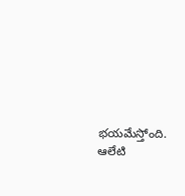భయమేస్తోంది.
ఆలేటి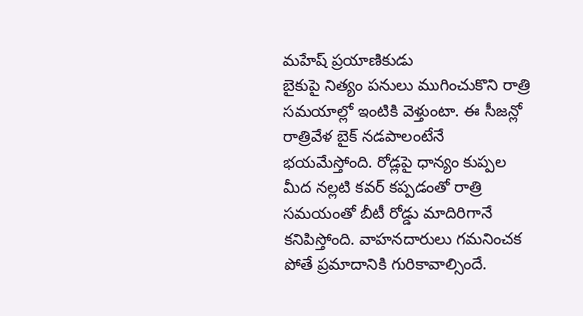మహేష్ ప్రయాణికుడు
బైకుపై నిత్యం పనులు ముగించుకొని రాత్రి సమయాల్లో ఇంటికి వెళ్తుంటా. ఈ సీజన్లో రాత్రివేళ బైక్ నడపాలంటేనే భయమేస్తోంది. రోడ్లపై ధాన్యం కుప్పల మీద నల్లటి కవర్ కప్పడంతో రాత్రి సమయంతో బీటీ రోడ్డు మాదిరిగానే కనిపిస్తోంది. వాహనదారులు గమనించక పోతే ప్రమాదానికి గురికావాల్సిందే.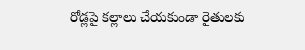రోడ్లపై కల్లాలు చేయకుండా రైతులకు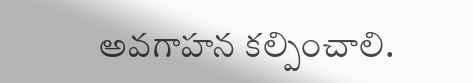అవగాహన కల్పించాలి.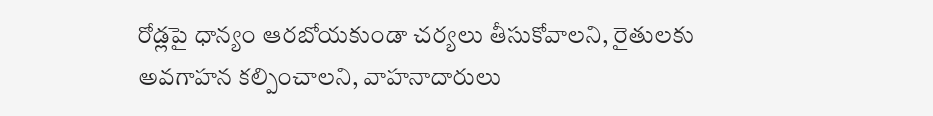రోడ్లపై ధాన్యం ఆరబోయకుండా చర్యలు తీసుకోవాలని, రైతులకు అవగాహన కల్పించాలని, వాహనాదారులు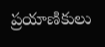ప్రయాణికులు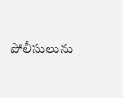పోలీసులును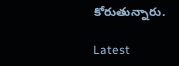కోరుతున్నారు.

Latest